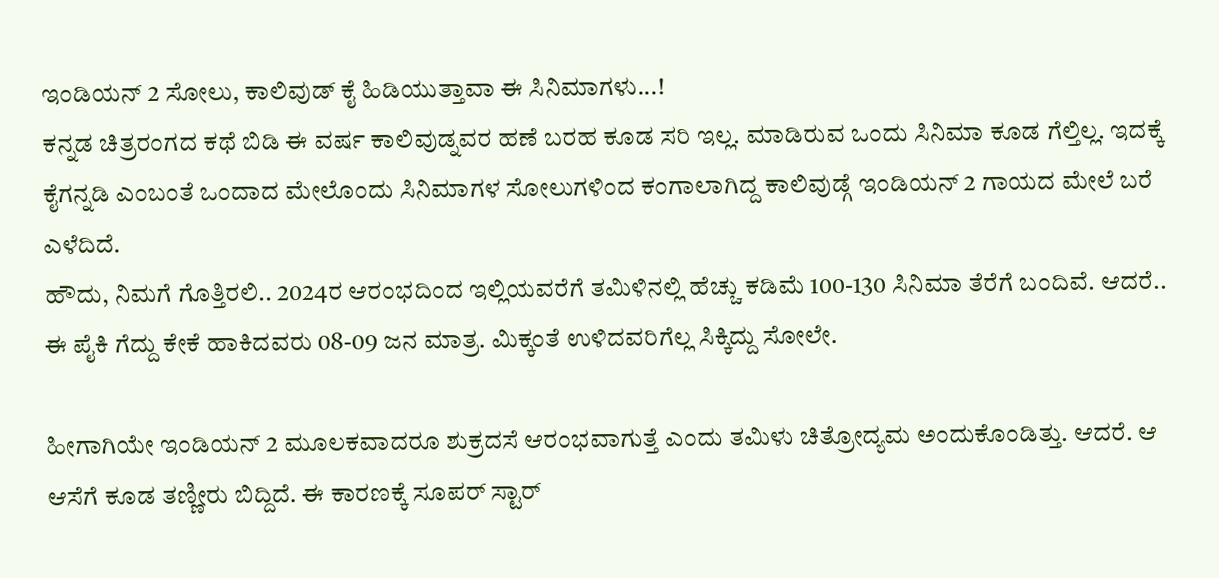ಇಂಡಿಯನ್ 2 ಸೋಲು, ಕಾಲಿವುಡ್ ಕೈ ಹಿಡಿಯುತ್ತಾವಾ ಈ ಸಿನಿಮಾಗಳು...!
ಕನ್ನಡ ಚಿತ್ರರಂಗದ ಕಥೆ ಬಿಡಿ ಈ ವರ್ಷ ಕಾಲಿವುಡ್ನವರ ಹಣೆ ಬರಹ ಕೂಡ ಸರಿ ಇಲ್ಲ. ಮಾಡಿರುವ ಒಂದು ಸಿನಿಮಾ ಕೂಡ ಗೆಲ್ತಿಲ್ಲ. ಇದಕ್ಕೆ ಕೈಗನ್ನಡಿ ಎಂಬಂತೆ ಒಂದಾದ ಮೇಲೊಂದು ಸಿನಿಮಾಗಳ ಸೋಲುಗಳಿಂದ ಕಂಗಾಲಾಗಿದ್ದ ಕಾಲಿವುಡ್ಗೆ ಇಂಡಿಯನ್ 2 ಗಾಯದ ಮೇಲೆ ಬರೆ ಎಳೆದಿದೆ.
ಹೌದು, ನಿಮಗೆ ಗೊತ್ತಿರಲಿ.. 2024ರ ಆರಂಭದಿಂದ ಇಲ್ಲಿಯವರೆಗೆ ತಮಿಳಿನಲ್ಲಿ ಹೆಚ್ಚು ಕಡಿಮೆ 100-130 ಸಿನಿಮಾ ತೆರೆಗೆ ಬಂದಿವೆ. ಆದರೆ.. ಈ ಪೈಕಿ ಗೆದ್ದು ಕೇಕೆ ಹಾಕಿದವರು 08-09 ಜನ ಮಾತ್ರ. ಮಿಕ್ಕಂತೆ ಉಳಿದವರಿಗೆಲ್ಲ ಸಿಕ್ಕಿದ್ದು ಸೋಲೇ.

ಹೀಗಾಗಿಯೇ ಇಂಡಿಯನ್ 2 ಮೂಲಕವಾದರೂ ಶುಕ್ರದಸೆ ಆರಂಭವಾಗುತ್ತೆ ಎಂದು ತಮಿಳು ಚಿತ್ರೋದ್ಯಮ ಅಂದುಕೊಂಡಿತ್ತು. ಆದರೆ. ಆ ಆಸೆಗೆ ಕೂಡ ತಣ್ಣೀರು ಬಿದ್ದಿದೆ. ಈ ಕಾರಣಕ್ಕೆ ಸೂಪರ್ ಸ್ಟಾರ್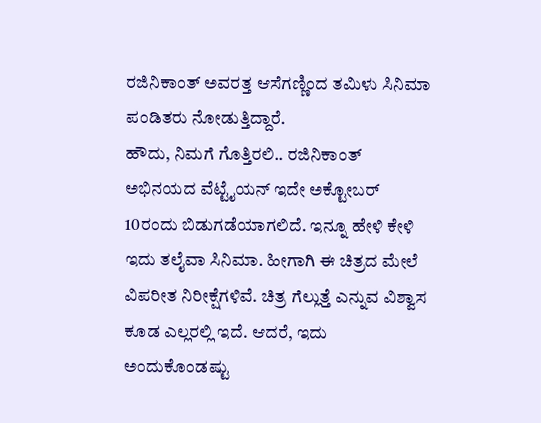ರಜಿನಿಕಾಂತ್ ಅವರತ್ತ ಆಸೆಗಣ್ಣಿಂದ ತಮಿಳು ಸಿನಿಮಾ ಪಂಡಿತರು ನೋಡುತ್ತಿದ್ದಾರೆ.
ಹೌದು, ನಿಮಗೆ ಗೊತ್ತಿರಲಿ.. ರಜಿನಿಕಾಂತ್ ಅಭಿನಯದ ವೆಟ್ಟೈಯನ್ ಇದೇ ಅಕ್ಟೋಬರ್ 10ರಂದು ಬಿಡುಗಡೆಯಾಗಲಿದೆ. ಇನ್ನೂ ಹೇಳಿ ಕೇಳಿ ಇದು ತಲೈವಾ ಸಿನಿಮಾ. ಹೀಗಾಗಿ ಈ ಚಿತ್ರದ ಮೇಲೆ ವಿಪರೀತ ನಿರೀಕ್ಷೆಗಳಿವೆ. ಚಿತ್ರ ಗೆಲ್ಲುತ್ತೆ ಎನ್ನುವ ವಿಶ್ವಾಸ ಕೂಡ ಎಲ್ಲರಲ್ಲಿ ಇದೆ. ಆದರೆ, ಇದು ಅಂದುಕೊಂಡಷ್ಟು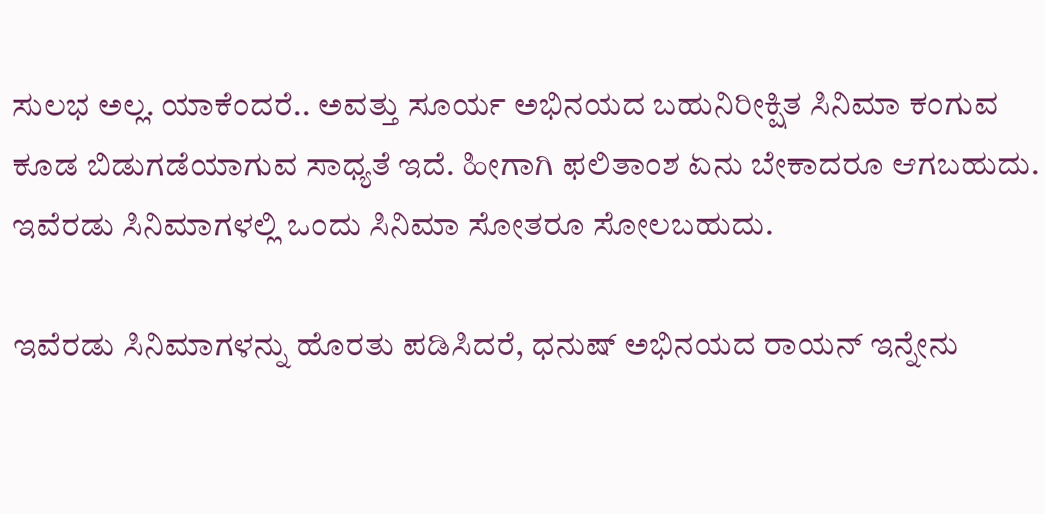ಸುಲಭ ಅಲ್ಲ. ಯಾಕೆಂದರೆ.. ಅವತ್ತು ಸೂರ್ಯ ಅಭಿನಯದ ಬಹುನಿರೀಕ್ಷಿತ ಸಿನಿಮಾ ಕಂಗುವ ಕೂಡ ಬಿಡುಗಡೆಯಾಗುವ ಸಾಧ್ಯತೆ ಇದೆ. ಹೀಗಾಗಿ ಫಲಿತಾಂಶ ಏನು ಬೇಕಾದರೂ ಆಗಬಹುದು. ಇವೆರಡು ಸಿನಿಮಾಗಳಲ್ಲಿ ಒಂದು ಸಿನಿಮಾ ಸೋತರೂ ಸೋಲಬಹುದು.

ಇವೆರಡು ಸಿನಿಮಾಗಳನ್ನು ಹೊರತು ಪಡಿಸಿದರೆ, ಧನುಷ್ ಅಭಿನಯದ ರಾಯನ್ ಇನ್ನೇನು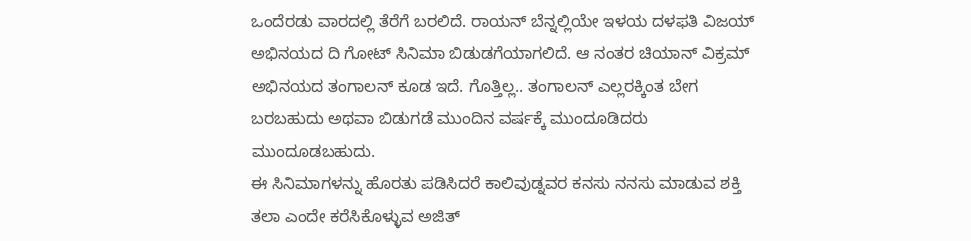ಒಂದೆರಡು ವಾರದಲ್ಲಿ ತೆರೆಗೆ ಬರಲಿದೆ. ರಾಯನ್ ಬೆನ್ನಲ್ಲಿಯೇ ಇಳಯ ದಳಫತಿ ವಿಜಯ್ ಅಭಿನಯದ ದಿ ಗೋಟ್ ಸಿನಿಮಾ ಬಿಡುಡಗೆಯಾಗಲಿದೆ. ಆ ನಂತರ ಚಿಯಾನ್ ವಿಕ್ರಮ್ ಅಭಿನಯದ ತಂಗಾಲನ್ ಕೂಡ ಇದೆ. ಗೊತ್ತಿಲ್ಲ.. ತಂಗಾಲನ್ ಎಲ್ಲರಕ್ಕಿಂತ ಬೇಗ ಬರಬಹುದು ಅಥವಾ ಬಿಡುಗಡೆ ಮುಂದಿನ ವರ್ಷಕ್ಕೆ ಮುಂದೂಡಿದರು ಮುಂದೂಡಬಹುದು.
ಈ ಸಿನಿಮಾಗಳನ್ನು ಹೊರತು ಪಡಿಸಿದರೆ ಕಾಲಿವುಡ್ನವರ ಕನಸು ನನಸು ಮಾಡುವ ಶಕ್ತಿ ತಲಾ ಎಂದೇ ಕರೆಸಿಕೊಳ್ಳುವ ಅಜಿತ್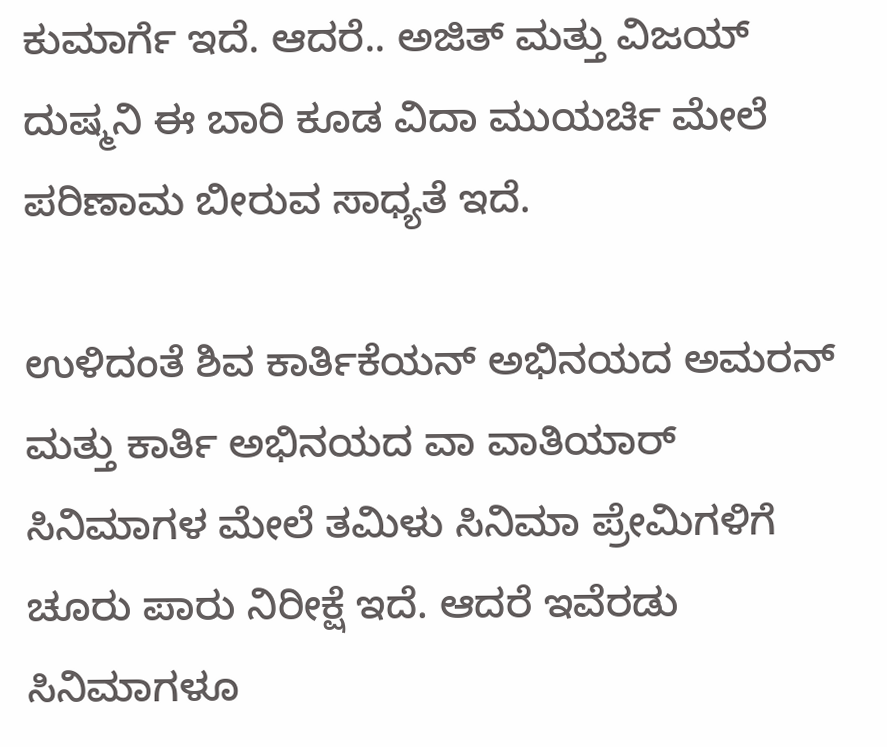ಕುಮಾರ್ಗೆ ಇದೆ. ಆದರೆ.. ಅಜಿತ್ ಮತ್ತು ವಿಜಯ್ ದುಷ್ಮನಿ ಈ ಬಾರಿ ಕೂಡ ವಿದಾ ಮುಯರ್ಚಿ ಮೇಲೆ ಪರಿಣಾಮ ಬೀರುವ ಸಾಧ್ಯತೆ ಇದೆ.

ಉಳಿದಂತೆ ಶಿವ ಕಾರ್ತಿಕೆಯನ್ ಅಭಿನಯದ ಅಮರನ್ ಮತ್ತು ಕಾರ್ತಿ ಅಭಿನಯದ ವಾ ವಾತಿಯಾರ್ ಸಿನಿಮಾಗಳ ಮೇಲೆ ತಮಿಳು ಸಿನಿಮಾ ಪ್ರೇಮಿಗಳಿಗೆ ಚೂರು ಪಾರು ನಿರೀಕ್ಷೆ ಇದೆ. ಆದರೆ ಇವೆರಡು ಸಿನಿಮಾಗಳೂ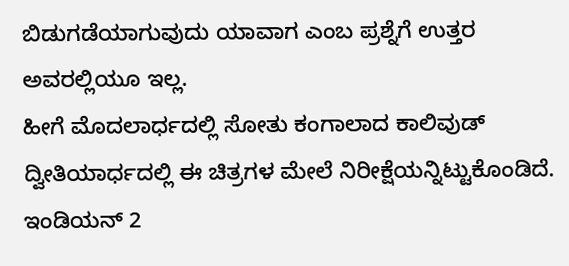ಬಿಡುಗಡೆಯಾಗುವುದು ಯಾವಾಗ ಎಂಬ ಪ್ರಶ್ನೆಗೆ ಉತ್ತರ ಅವರಲ್ಲಿಯೂ ಇಲ್ಲ.
ಹೀಗೆ ಮೊದಲಾರ್ಧದಲ್ಲಿ ಸೋತು ಕಂಗಾಲಾದ ಕಾಲಿವುಡ್ ದ್ವೀತಿಯಾರ್ಧದಲ್ಲಿ ಈ ಚಿತ್ರಗಳ ಮೇಲೆ ನಿರೀಕ್ಷೆಯನ್ನಿಟ್ಟುಕೊಂಡಿದೆ. ಇಂಡಿಯನ್ 2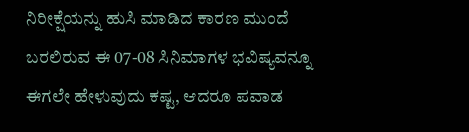ನಿರೀಕ್ಷೆಯನ್ನು ಹುಸಿ ಮಾಡಿದ ಕಾರಣ ಮುಂದೆ ಬರಲಿರುವ ಈ 07-08 ಸಿನಿಮಾಗಳ ಭವಿಷ್ಯವನ್ನೂ ಈಗಲೇ ಹೇಳುವುದು ಕಷ್ಟ, ಆದರೂ ಪವಾಡ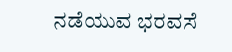ನಡೆಯುವ ಭರವಸೆ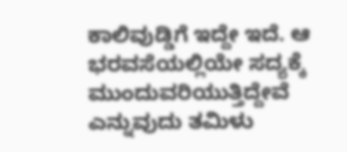ಕಾಲಿವುಡ್ಡಿಗೆ ಇದ್ದೇ ಇದೆ. ಆ ಭರವಸೆಯಲ್ಲಿಯೇ ಸದ್ಯಕ್ಕೆ ಮುಂದುವರಿಯುತ್ತಿದ್ದೇವೆ ಎನ್ನುವುದು ತಮಿಳು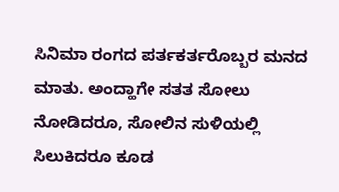ಸಿನಿಮಾ ರಂಗದ ಪರ್ತಕರ್ತರೊಬ್ಬರ ಮನದ ಮಾತು. ಅಂದ್ಹಾಗೇ ಸತತ ಸೋಲು ನೋಡಿದರೂ, ಸೋಲಿನ ಸುಳಿಯಲ್ಲಿ ಸಿಲುಕಿದರೂ ಕೂಡ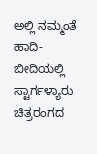ಅಲ್ಲಿ ನಮ್ಮಂತೆ ಹಾದಿ-ಬೀದಿಯಲ್ಲಿ ಸ್ಟಾರ್ಗಳ್ಯಾರು ಚಿತ್ರರಂಗದ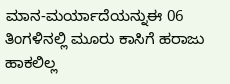ಮಾನ-ಮರ್ಯಾದೆಯನ್ನುಈ 06 ತಿಂಗಳಿನಲ್ಲಿ ಮೂರು ಕಾಸಿಗೆ ಹರಾಜು ಹಾಕಲಿಲ್ಲ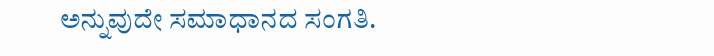ಅನ್ನುವುದೇ ಸಮಾಧಾನದ ಸಂಗತಿ.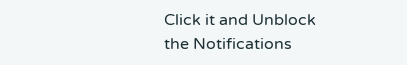Click it and Unblock the Notifications